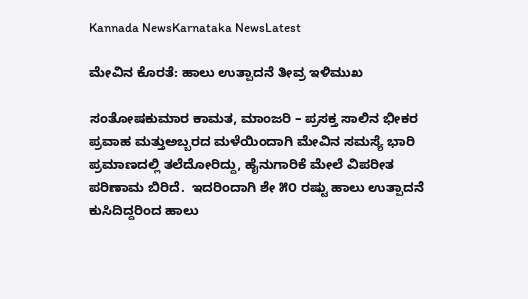Kannada NewsKarnataka NewsLatest

ಮೇವಿನ ಕೊರತೆ: ಹಾಲು ಉತ್ಪಾದನೆ ತೀವ್ರ ಇಳಿಮುಖ

ಸಂತೋಷಕುಮಾರ ಕಾಮತ, ಮಾಂಜರಿ – ಪ್ರಸಕ್ತ ಸಾಲಿನ ಭೀಕರ ಪ್ರವಾಹ ಮತ್ತುಅಬ್ಬರದ ಮಳೆಯಿಂದಾಗಿ ಮೇವಿನ ಸಮಸ್ಯೆ ಭಾರಿ ಪ್ರಮಾಣದಲ್ಲಿ ತಲೆದೋರಿದ್ದು, ಹೈನುಗಾರಿಕೆ ಮೇಲೆ ವಿಪರೀತ ಪರಿಣಾಮ ಬಿರಿದೆ.  ಇದರಿಂದಾಗಿ ಶೇ ೫೦ ರಷ್ಟು ಹಾಲು ಉತ್ಪಾದನೆ ಕುಸಿದಿದ್ದರಿಂದ ಹಾಲು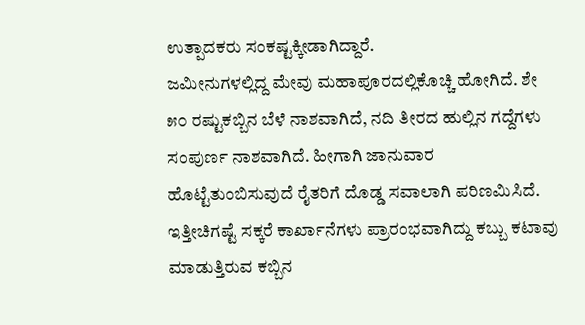ಉತ್ಪಾದಕರು ಸಂಕಷ್ಟಕ್ಕೀಡಾಗಿದ್ದಾರೆ.
ಜಮೀನುಗಳಲ್ಲಿದ್ದ ಮೇವು ಮಹಾಪೂರದಲ್ಲಿಕೊಚ್ಚಿ ಹೋಗಿದೆ. ಶೇ ೫೦ ರಷ್ಟುಕಬ್ಬಿನ ಬೆಳೆ ನಾಶವಾಗಿದೆ, ನದಿ ತೀರದ ಹುಲ್ಲಿನ ಗದ್ದೆಗಳು ಸಂಪುರ್ಣ ನಾಶವಾಗಿದೆ. ಹೀಗಾಗಿ ಜಾನುವಾರ ಹೊಟ್ಟೆತುಂಬಿಸುವುದೆ ರೈತರಿಗೆ ದೊಡ್ಡ ಸವಾಲಾಗಿ ಪರಿಣಮಿಸಿದೆ. ಇತ್ತೀಚಿಗಷ್ಟೆ ಸಕ್ಕರೆ ಕಾರ್ಖಾನೆಗಳು ಪ್ರಾರಂಭವಾಗಿದ್ದು ಕಬ್ಬು ಕಟಾವು ಮಾಡುತ್ತಿರುವ ಕಬ್ಬಿನ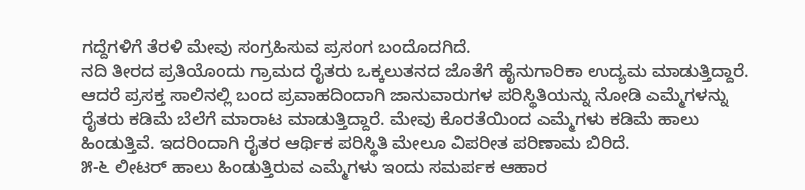ಗದ್ದೆಗಳಿಗೆ ತೆರಳಿ ಮೇವು ಸಂಗ್ರಹಿಸುವ ಪ್ರಸಂಗ ಬಂದೊದಗಿದೆ.
ನದಿ ತೀರದ ಪ್ರತಿಯೊಂದು ಗ್ರಾಮದ ರೈತರು ಒಕ್ಕಲುತನದ ಜೊತೆಗೆ ಹೈನುಗಾರಿಕಾ ಉದ್ಯಮ ಮಾಡುತ್ತಿದ್ದಾರೆ. ಆದರೆ ಪ್ರಸಕ್ತ ಸಾಲಿನಲ್ಲಿ ಬಂದ ಪ್ರವಾಹದಿಂದಾಗಿ ಜಾನುವಾರುಗಳ ಪರಿಸ್ಥಿತಿಯನ್ನು ನೋಡಿ ಎಮ್ಮೆಗಳನ್ನು ರೈತರು ಕಡಿಮೆ ಬೆಲೆಗೆ ಮಾರಾಟ ಮಾಡುತ್ತಿದ್ದಾರೆ. ಮೇವು ಕೊರತೆಯಿಂದ ಎಮ್ಮೆಗಳು ಕಡಿಮೆ ಹಾಲು ಹಿಂಡುತ್ತಿವೆ. ಇದರಿಂದಾಗಿ ರೈತರ ಆರ್ಥಿಕ ಪರಿಸ್ಥಿತಿ ಮೇಲೂ ವಿಪರೀತ ಪರಿಣಾಮ ಬಿರಿದೆ.
೫-೬ ಲೀಟರ್ ಹಾಲು ಹಿಂಡುತ್ತಿರುವ ಎಮ್ಮೆಗಳು ಇಂದು ಸಮರ್ಪಕ ಆಹಾರ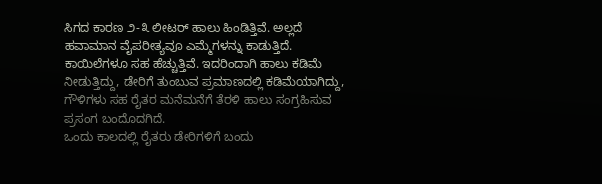ಸಿಗದ ಕಾರಣ ೨-೩ ಲೀಟರ್ ಹಾಲು ಹಿಂಡಿತ್ತಿವೆ. ಅಲ್ಲದೆ ಹವಾಮಾನ ವೈಪರೀತ್ಯವೂ ಎಮ್ಮೆಗಳನ್ನು ಕಾಡುತ್ತಿದೆ. ಕಾಯಿಲೆಗಳೂ ಸಹ ಹೆಚ್ಚುತ್ತಿವೆ. ಇದರಿಂದಾಗಿ ಹಾಲು ಕಡಿಮೆ ನೀಡುತ್ತಿದ್ದು, ಡೇರಿಗೆ ತುಂಬುವ ಪ್ರಮಾಣದಲ್ಲಿ ಕಡಿಮೆಯಾಗಿದ್ದು, ಗೌಳಿಗಳು ಸಹ ರೈತರ ಮನೆಮನೆಗೆ ತೆರಳಿ ಹಾಲು ಸಂಗ್ರಹಿಸುವ ಪ್ರಸಂಗ ಬಂದೊದಗಿದೆ.
ಒಂದು ಕಾಲದಲ್ಲಿ ರೈತರು ಡೇರಿಗಳಿಗೆ ಬಂದು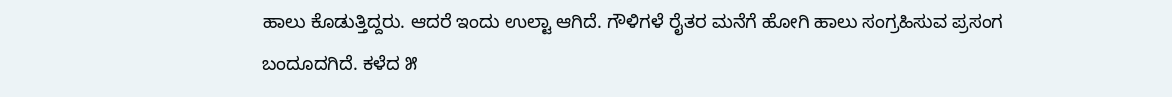ಹಾಲು ಕೊಡುತ್ತಿದ್ದರು. ಆದರೆ ಇಂದು ಉಲ್ಟಾ ಆಗಿದೆ. ಗೌಳಿಗಳೆ ರೈತರ ಮನೆಗೆ ಹೋಗಿ ಹಾಲು ಸಂಗ್ರಹಿಸುವ ಪ್ರಸಂಗ ಬಂದೂದಗಿದೆ. ಕಳೆದ ೫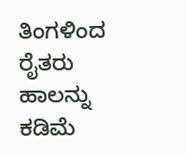ತಿಂಗಳಿಂದ ರೈತರು ಹಾಲನ್ನು ಕಡಿಮೆ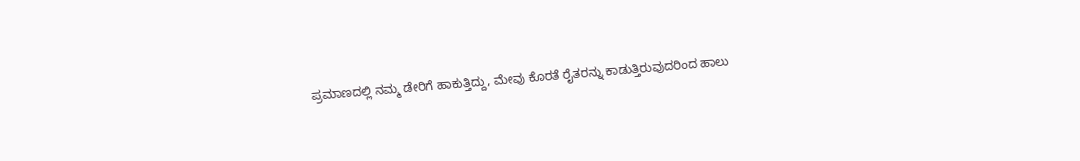ಪ್ರಮಾಣದಲ್ಲಿ ನಮ್ಮ ಡೇರಿಗೆ ಹಾಕುತ್ತಿದ್ದು, ಮೇವು ಕೊರತೆ ರೈತರನ್ನು ಕಾಡುತ್ತಿರುವುದರಿಂದ ಹಾಲು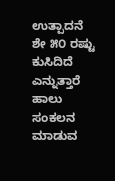ಉತ್ಪಾದನೆ ಶೇ ೫೦ ರಷ್ಟು ಕುಸಿದಿದೆ ಎನ್ನುತ್ತಾರೆ ಹಾಲು ಸಂಕಲನ ಮಾಡುವ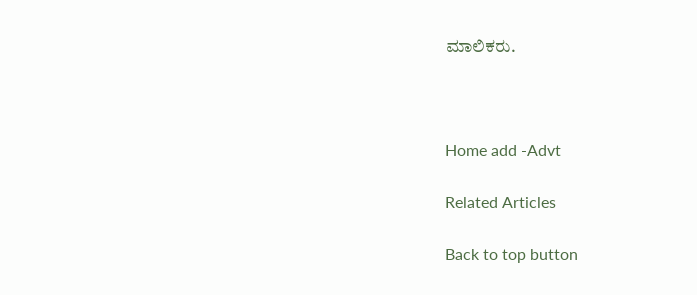ಮಾಲಿಕರು.



Home add -Advt

Related Articles

Back to top button